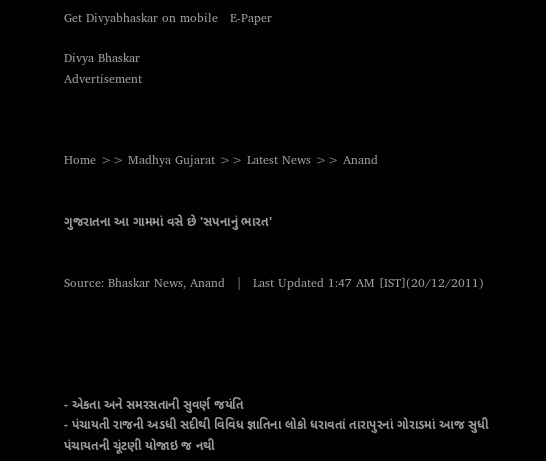Get Divyabhaskar on mobile   E-Paper

Divya Bhaskar
Advertisement



Home >> Madhya Gujarat >> Latest News >> Anand


ગુજરાતના આ ગામમાં વસે છે 'સપનાનું ભારત'


Source: Bhaskar News, Anand   |   Last Updated 1:47 AM [IST](20/12/2011)





- એકતા અને સમરસતાની સુવર્ણ જયંતિ
- પંચાયતી રાજની અડધી સદીથી વિવિધ જ્ઞાતિના લોકો ધરાવતાં તારાપુરનાં ગોરાડમાં આજ સુધી પંચાયતની ચૂંટણી યોજાઇ જ નથી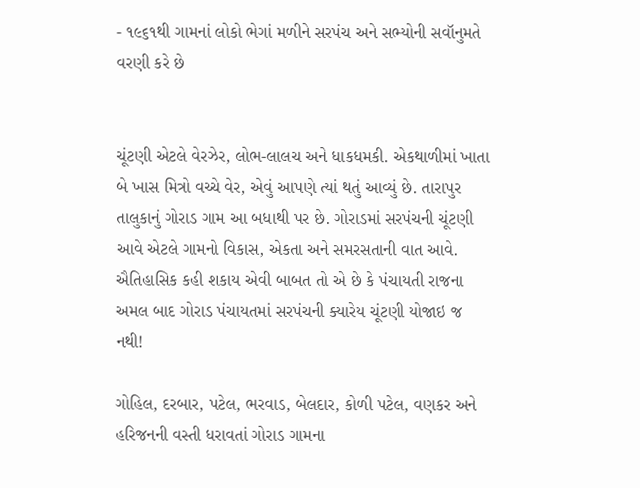- ૧૯૬૧થી ગામનાં લોકો ભેગાં મળીને સરપંચ અને સભ્યોની સવૉનુમતે વરણી કરે છે


ચૂંટણી એટલે વેરઝેર, લોભ-લાલચ અને ધાકધમકી. એકથાળીમાં ખાતા બે ખાસ મિત્રો વચ્ચે વેર, એવું આપણે ત્યાં થતું આવ્યું છે. તારાપુર તાલુકાનું ગોરાડ ગામ આ બધાથી પર છે. ગોરાડમાં સરપંચની ચૂંટણી આવે એટલે ગામનો વિકાસ, એકતા અને સમરસતાની વાત આવે. ઐતિહાસિક કહી શકાય એવી બાબત તો એ છે કે પંચાયતી રાજના અમલ બાદ ગોરાડ પંચાયતમાં સરપંચની ક્યારેય ચૂંટણી યોજાઇ જ નથી!

ગોહિલ, દરબાર, પટેલ, ભરવાડ, બેલદાર, કોળી પટેલ, વણકર અને હરિજનની વસ્તી ધરાવતાં ગોરાડ ગામના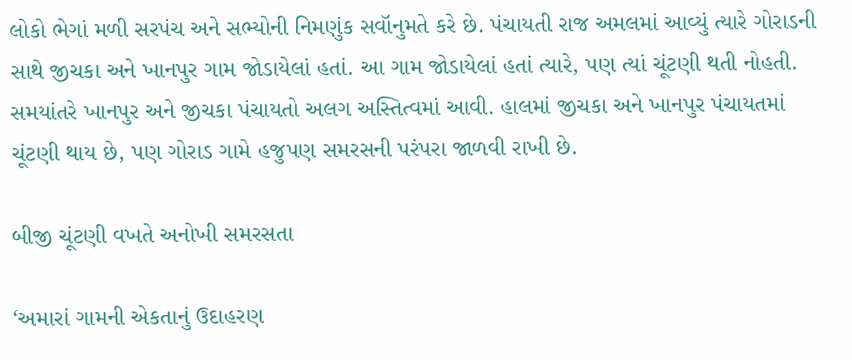લોકો ભેગાં મળી સરપંચ અને સભ્યોની નિમણુંક સવૉનુમતે કરે છે. પંચાયતી રાજ અમલમાં આવ્યું ત્યારે ગોરાડની સાથે જીચકા અને ખાનપુર ગામ જોડાયેલાં હતાં. આ ગામ જોડાયેલાં હતાં ત્યારે, પણ ત્યાં ચૂંટણી થતી નોહતી. સમયાંતરે ખાનપુર અને જીચકા પંચાયતો અલગ અસ્તિત્વમાં આવી. હાલમાં જીચકા અને ખાનપુર પંચાયતમાં ચૂંટણી થાય છે, પણ ગોરાડ ગામે હજુપણ સમરસની પરંપરા જાળવી રાખી છે.

બીજી ચૂંટણી વખતે અનોખી સમરસતા

‘અમારાં ગામની એકતાનું ઉદાહરણ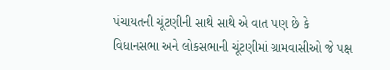પંચાયતની ચૂંટણીની સાથે સાથે એ વાત પણ છે કે વિધાનસભા અને લોકસભાની ચૂંટણીમાં ગ્રામવાસીઓ જે પક્ષ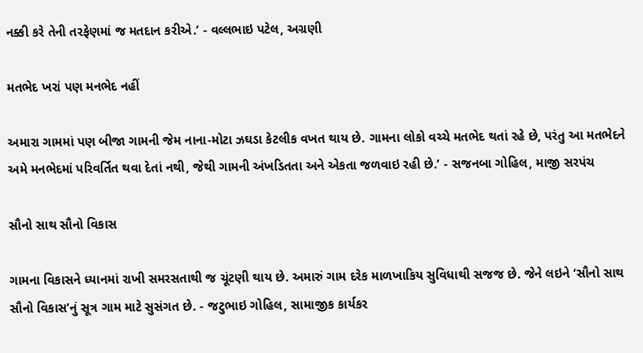નક્કી કરે તેની તરફેણમાં જ મતદાન કરીએ.’ - વલ્લભાઇ પટેલ, અગ્રણી

મતભેદ ખરાં પણ મનભેદ નહીં

અમારા ગામમાં પણ બીજા ગામની જેમ નાના-મોટા ઝઘડા કેટલીક વખત થાય છે. ગામના લોકો વચ્ચે મતભેદ થતાં રહે છે, પરંતુ આ મતભેદને અમે મનભેદમાં પરિવર્તિત થવા દેતાં નથી, જેથી ગામની અંખડિતતા અને એકતા જળવાઇ રહી છે.’ - સજનબા ગોહિલ, માજી સરપંચ

સૌનો સાથ સૌનો વિકાસ

ગામના વિકાસને ધ્યાનમાં રાખી સમરસતાથી જ ચૂંટણી થાય છે. અમારું ગામ દરેક માળખાકિય સુવિધાથી સજજ છે. જેને લઇને ‘સૌનો સાથ સૌનો વિકાસ’નું સૂત્ર ગામ માટે સુસંગત છે. - જટુભાઇ ગોહિલ, સામાજીક કાર્યકર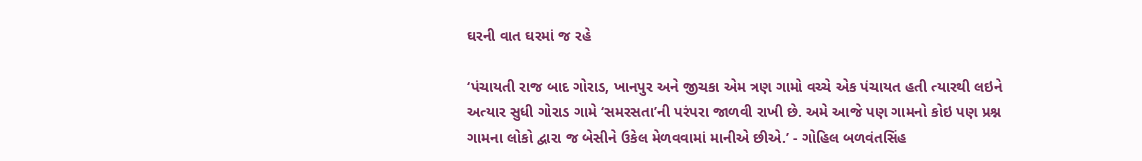ઘરની વાત ઘરમાં જ રહે

‘પંચાયતી રાજ બાદ ગોરાડ, ખાનપુર અને જીચકા એમ ત્રણ ગામો વચ્ચે એક પંચાયત હતી ત્યારથી લઇને અત્યાર સુધી ગોરાડ ગામે ‘સમરસતા’ની પરંપરા જાળવી રાખી છે. અમે આજે પણ ગામનો કોઇ પણ પ્રશ્ન ગામના લોકો દ્વારા જ બેસીને ઉકેલ મેળવવામાં માનીએ છીએ.’ - ગોહિલ બળવંતસિંહ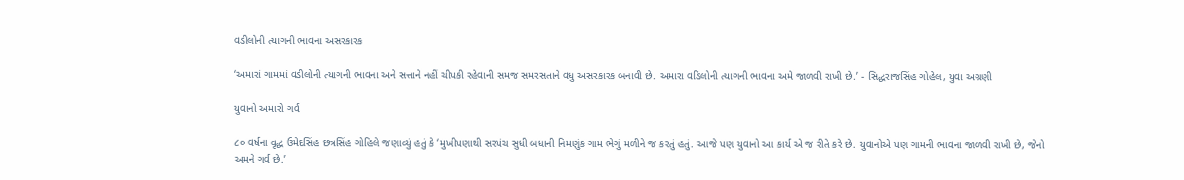વડીલોની ત્યાગની ભાવના અસરકારક

‘અમારાં ગામમાં વડીલોની ત્યાગની ભાવના અને સત્તાને નહીં ચીપકી રહેવાની સમજ સમરસતાને વધુ અસરકારક બનાવી છે. અમારા વડિલોની ત્યાગની ભાવના અમે જાળવી રાખી છે.’ - સિદ્ધરાજસિંહ ગોહેલ, યુવા અગ્રણી

યુવાનો અમારો ગર્વ

૮૦ વર્ષના વૃદ્ધ ઉમેદસિંહ છત્રસિંહ ગોહિલે જણાવ્યું હતું કે ‘મુખીપણાથી સરપંચ સુધી બધાની નિમણુંક ગામ ભેગું મળીને જ કરતું હતું. આજે પણ યુવાનો આ કાર્ય એ જ રીતે કરે છે. યુવાનોએ પણ ગામની ભાવના જાળવી રાખી છે, જેનો અમને ગર્વ છે.’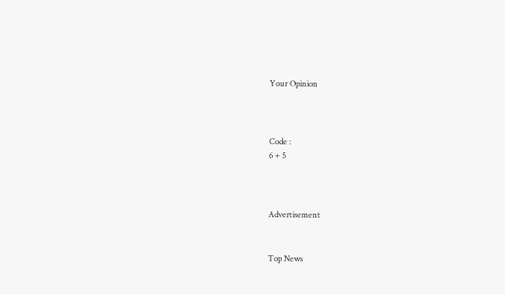Your Opinion



Code :
6 + 5



Advertisement


Top News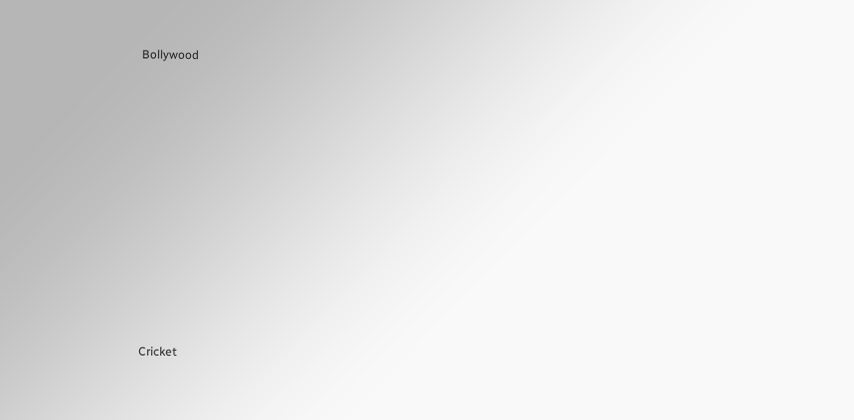Bollywood











Cricket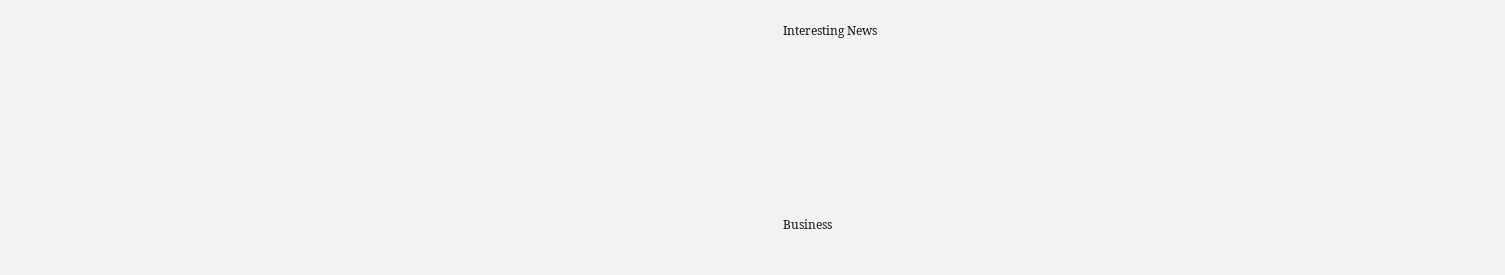Interesting News











Business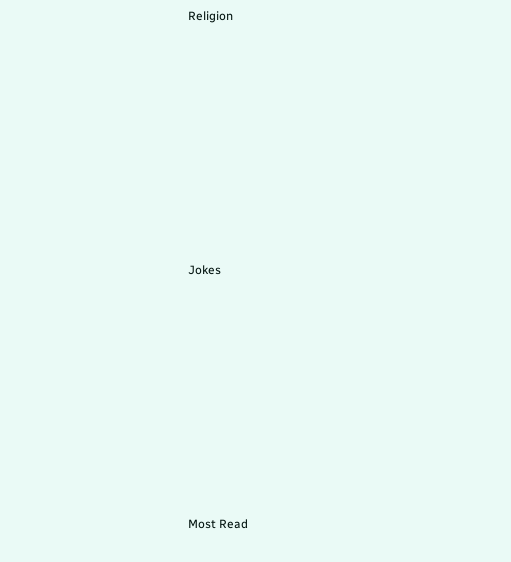Religion











Jokes











Most Read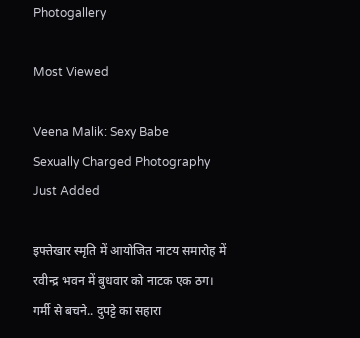Photogallery

Most Viewed

Veena Malik: Sexy Babe
Sexually Charged Photography
Just Added

इफ्तेखार स्मृति में आयोजित नाटय समारोह में रवीन्द्र भवन में बुधवार को नाटक एक ठग।
गर्मी से बचने.. दुपट्टे का सहारा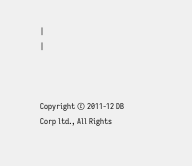|
|



Copyright © 2011-12 DB Corp ltd., All Rights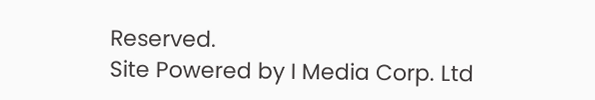Reserved.
Site Powered by I Media Corp. Ltd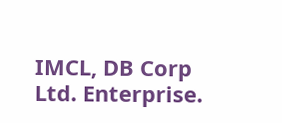IMCL, DB Corp Ltd. Enterprise.